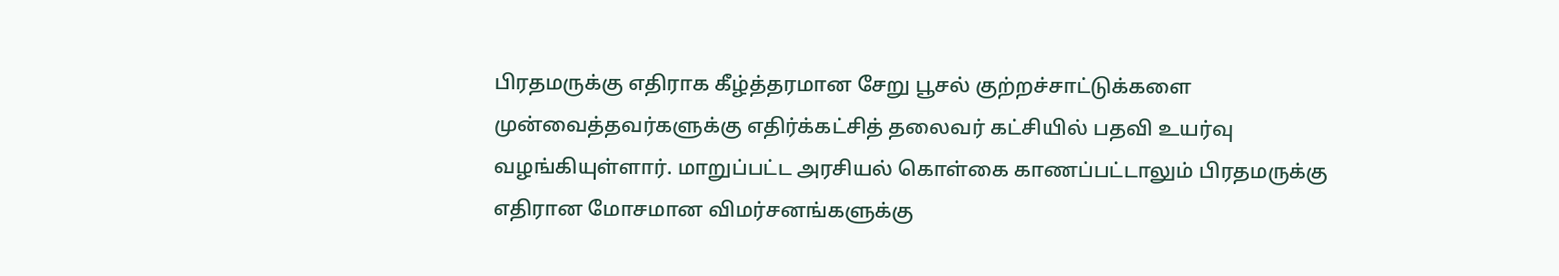பிரதமருக்கு எதிராக கீழ்த்தரமான சேறு பூசல் குற்றச்சாட்டுக்களை முன்வைத்தவர்களுக்கு எதிர்க்கட்சித் தலைவர் கட்சியில் பதவி உயர்வு வழங்கியுள்ளார். மாறுப்பட்ட அரசியல் கொள்கை காணப்பட்டாலும் பிரதமருக்கு எதிரான மோசமான விமர்சனங்களுக்கு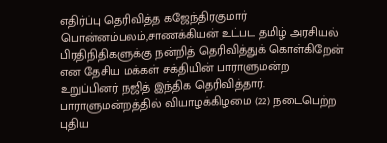எதிர்ப்பு தெரிவித்த கஜேந்திரகுமார் பொன்னம்பலம்,சாணக்கியன் உட்பட தமிழ் அரசியல் பிரதிநிதிகளுக்கு நன்றித் தெரிவித்துக் கொள்கிறேன் என தேசிய மக்கள் சக்தியின் பாராளுமன்ற உறுப்பினர் நஜித் இந்திக தெரிவித்தார்.
பாராளுமன்றத்தில் வியாழக்கிழமை (22) நடைபெற்ற புதிய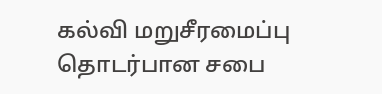கல்வி மறுசீரமைப்பு தொடர்பான சபை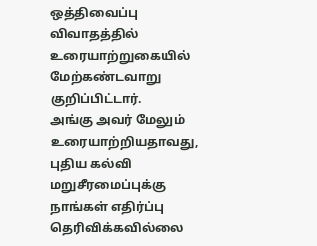ஒத்திவைப்பு விவாதத்தில் உரையாற்றுகையில் மேற்கண்டவாறு குறிப்பிட்டார்.
அங்கு அவர் மேலும் உரையாற்றியதாவது,
புதிய கல்வி மறுசீரமைப்புக்கு நாங்கள் எதிர்ப்பு தெரிவிக்கவில்லை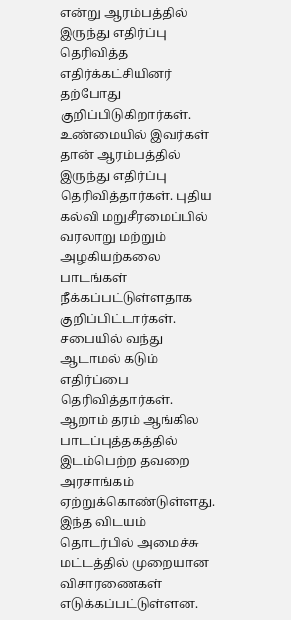என்று ஆரம்பத்தில் இருந்து எதிர்ப்பு தெரிவித்த எதிர்க்கட்சியினர் தற்போது குறிப்பிடுகிறார்கள். உண்மையில் இவர்கள் தான் ஆரம்பத்தில் இருந்து எதிர்ப்பு தெரிவித்தார்கள். புதிய கல்வி மறுசீரமைப்பில் வரலாறு மற்றும் அழகியற்கலை பாடங்கள் நீக்கப்பட்டுள்ளதாக குறிப்பிட்டார்கள். சபையில் வந்து ஆடாமல் கடும் எதிர்ப்பை தெரிவித்தார்கள்.
ஆறாம் தரம் ஆங்கில பாடப்புத்தகத்தில் இடம்பெற்ற தவறை அரசாங்கம் ஏற்றுக்கொண்டுள்ளது. இந்த விடயம் தொடர்பில் அமைச்சு மட்டத்தில் முறையான விசாரணைகள் எடுக்கப்பட்டுள்ளன.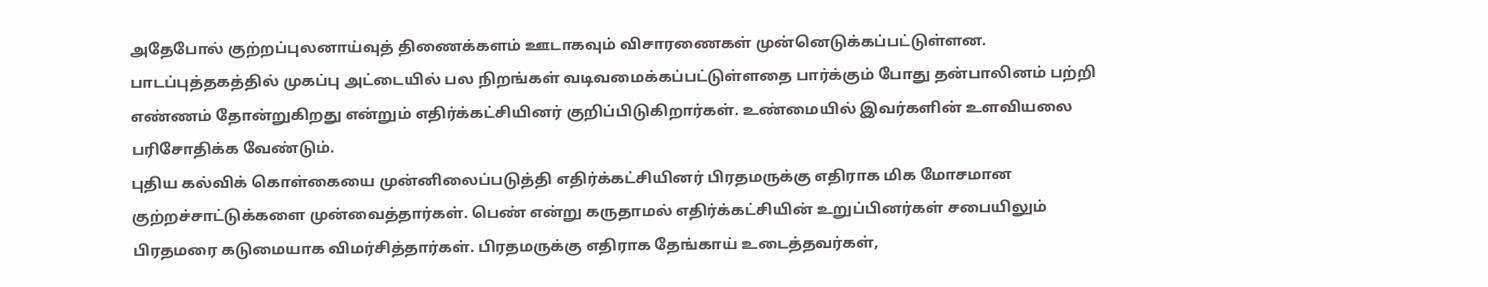அதேபோல் குற்றப்புலனாய்வுத் திணைக்களம் ஊடாகவும் விசாரணைகள் முன்னெடுக்கப்பட்டுள்ளன.
பாடப்புத்தகத்தில் முகப்பு அட்டையில் பல நிறங்கள் வடிவமைக்கப்பட்டுள்ளதை பார்க்கும் போது தன்பாலினம் பற்றி எண்ணம் தோன்றுகிறது என்றும் எதிர்க்கட்சியினர் குறிப்பிடுகிறார்கள். உண்மையில் இவர்களின் உளவியலை பரிசோதிக்க வேண்டும்.
புதிய கல்விக் கொள்கையை முன்னிலைப்படுத்தி எதிர்க்கட்சியினர் பிரதமருக்கு எதிராக மிக மோசமான குற்றச்சாட்டுக்களை முன்வைத்தார்கள். பெண் என்று கருதாமல் எதிர்க்கட்சியின் உறுப்பினர்கள் சபையிலும் பிரதமரை கடுமையாக விமர்சித்தார்கள். பிரதமருக்கு எதிராக தேங்காய் உடைத்தவர்கள்,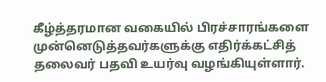கீழ்த்தரமான வகையில் பிரச்சாரங்களை முன்னெடுத்தவர்களுக்கு எதிர்க்கட்சித் தலைவர் பதவி உயர்வு வழங்கியுள்ளார்.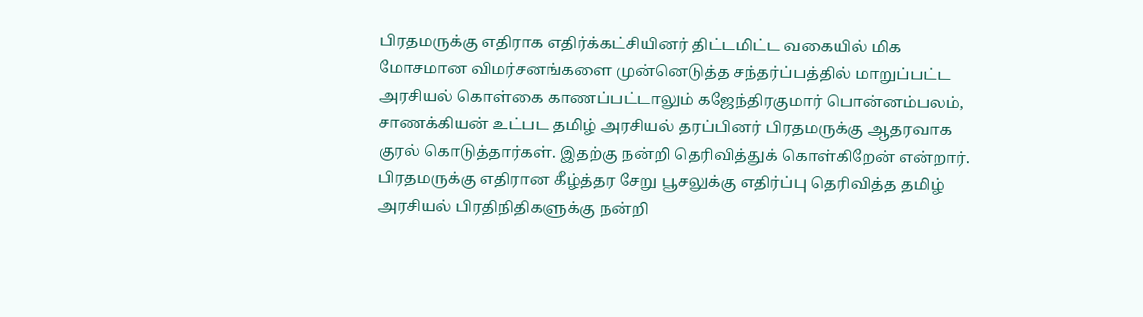பிரதமருக்கு எதிராக எதிர்க்கட்சியினர் திட்டமிட்ட வகையில் மிக மோசமான விமர்சனங்களை முன்னெடுத்த சந்தர்ப்பத்தில் மாறுப்பட்ட அரசியல் கொள்கை காணப்பட்டாலும் கஜேந்திரகுமார் பொன்னம்பலம், சாணக்கியன் உட்பட தமிழ் அரசியல் தரப்பினர் பிரதமருக்கு ஆதரவாக குரல் கொடுத்தார்கள். இதற்கு நன்றி தெரிவித்துக் கொள்கிறேன் என்றார்.
பிரதமருக்கு எதிரான கீழ்த்தர சேறு பூசலுக்கு எதிர்ப்பு தெரிவித்த தமிழ் அரசியல் பிரதிநிதிகளுக்கு நன்றி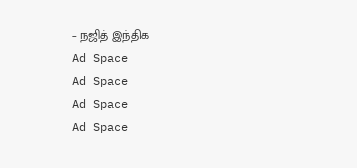– நஜித் இந்திக
Ad Space
Ad Space
Ad Space
Ad Space